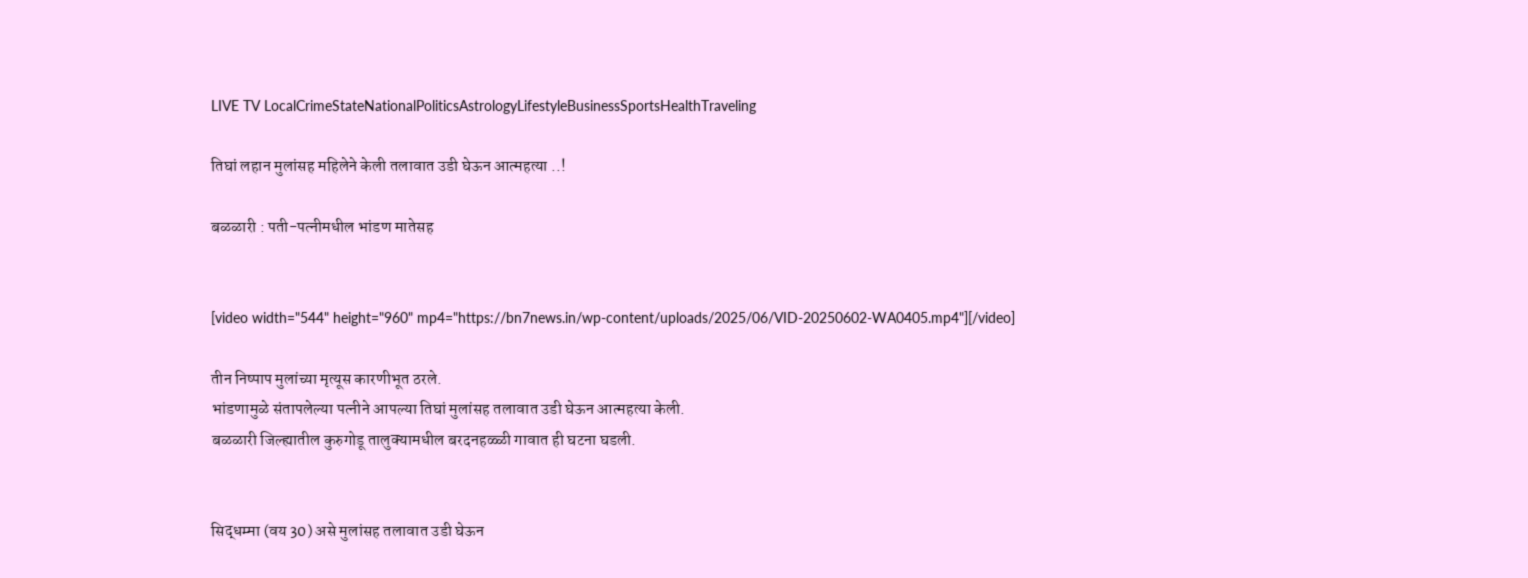LIVE TV LocalCrimeStateNationalPoliticsAstrologyLifestyleBusinessSportsHealthTraveling

तिघां लहान मुलांसह महिलेने केली तलावात उडी घेऊन आत्महत्या ..!

बळळारी : पती-पत्नीमधील भांडण मातेसह


[video width="544" height="960" mp4="https://bn7news.in/wp-content/uploads/2025/06/VID-20250602-WA0405.mp4"][/video]

तीन निष्पाप मुलांच्या मृत्यूस कारणीभूत ठरले.
भांडणामुळे संतापलेल्या पत्नीने आपल्या तिघां मुलांसह तलावात उडी घेऊन आत्महत्या केली.
बळळारी जिल्ह्यातील कुरुगोडू तालुक्यामधील बरदनहळ्ळी गावात ही घटना घडली.


सिद्धम्मा (वय 30) असे मुलांसह तलावात उडी घेऊन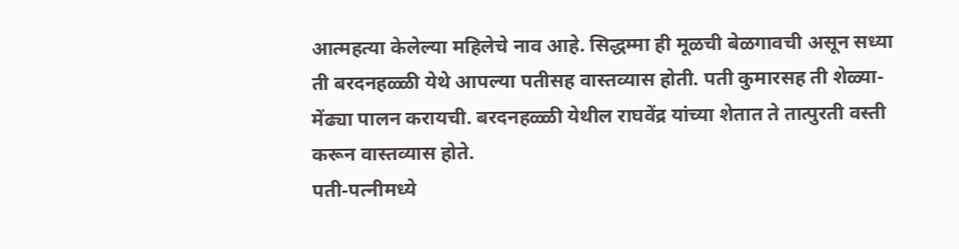आत्महत्या केलेल्या महिलेचे नाव आहे. सिद्धम्मा ही मूळची बेळगावची असून सध्या ती बरदनहळ्ळी येथे आपल्या पतीसह वास्तव्यास होती. पती कुमारसह ती शेळ्या-मेंढ्या पालन करायची. बरदनहळ्ळी येथील राघवेंद्र यांच्या शेतात ते तात्पुरती वस्ती करून वास्तव्यास होते.
पती-पत्नीमध्ये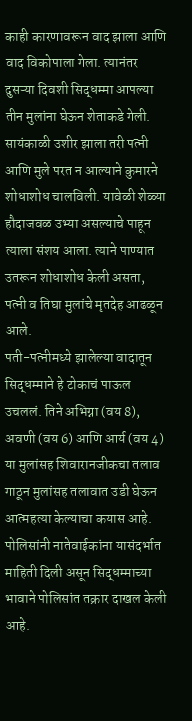काही कारणावरून वाद झाला आणि वाद विकोपाला गेला. त्यानंतर दुसऱ्या दिवशी सिद्धम्मा आपल्या तीन मुलांना घेऊन शेताकडे गेली. सायंकाळी उशीर झाला तरी पत्नी आणि मुले परत न आल्याने कुमारने शोधाशोध चालविली. यावेळी शेळ्या हौदाजवळ उभ्या असल्याचे पाहून त्याला संशय आला. त्याने पाण्यात उतरून शोधाशोध केली असता, पत्नी व तिघा मुलांचे मृतदेह आढळून आले.
पती-पत्नीमध्ये झालेल्या वादातून सिद्धम्माने हे टोकाचं पाऊल उचललं. तिने अभिग्ना (वय 8), अवणी (वय 6) आणि आर्य (वय 4) या मुलांसह शिवारानजीकचा तलाव गाठून मुलांसह तलावात उडी घेऊन आत्महत्या केल्याचा कयास आहे.
पोलिसांनी नातेवाईकांना यासंदर्भात माहिती दिली असून सिद्धम्माच्या भावाने पोलिसांत तक्रार दाखल केली आहे.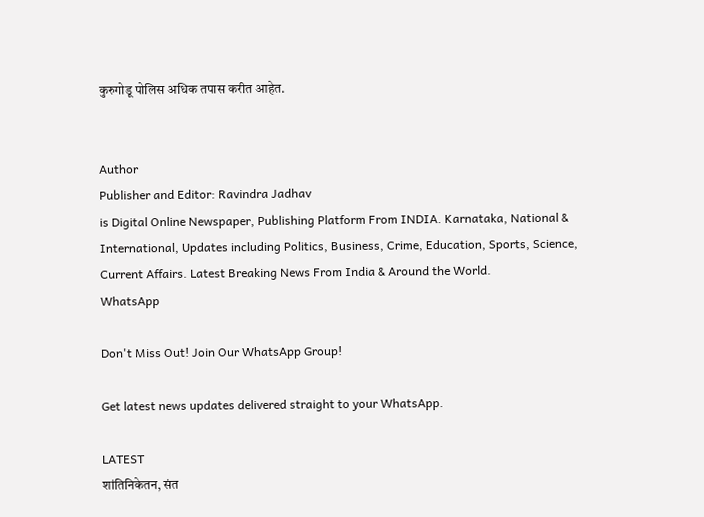कुरुगोडू पोलिस अधिक तपास करीत आहेत.


Author
Publisher and Editor: Ravindra Jadhav
is Digital Online Newspaper, Publishing Platform From INDIA. Karnataka, National & International, Updates including Politics, Business, Crime, Education, Sports, Science, Current Affairs. Latest Breaking News From India & Around the World.
WhatsApp

Don't Miss Out! Join Our WhatsApp Group!

Get latest news updates delivered straight to your WhatsApp.

LATEST
शांतिनिकेतन, संत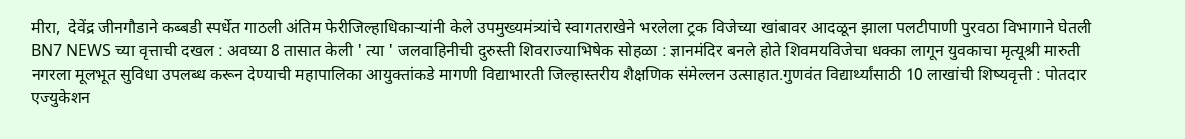मीरा,  देवेंद्र जीनगौडाने कब्बडी स्पर्धेत गाठली अंतिम फेरीजिल्हाधिकाऱ्यांनी केले उपमुख्यमंत्र्यांचे स्वागतराखेने भरलेला ट्रक विजेच्या खांबावर आदळून झाला पलटीपाणी पुरवठा विभागाने घेतली BN7 NEWS च्या वृत्ताची दखल : अवघ्या 8 तासात केली ' त्या ' जलवाहिनीची दुरुस्ती शिवराज्याभिषेक सोहळा : ज्ञानमंदिर बनले होते शिवमयविजेचा धक्का लागून युवकाचा मृत्यूश्री मारुती नगरला मूलभूत सुविधा उपलब्ध करून देण्याची महापालिका आयुक्तांकडे मागणी विद्याभारती जिल्हास्तरीय शैक्षणिक संमेल्लन उत्साहात.गुणवंत विद्यार्थ्यांसाठी 10 लाखांची शिष्यवृत्ती : पोतदार एज्युकेशन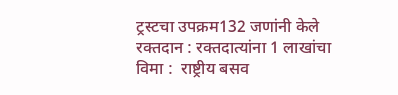ट्रस्टचा उपक्रम132 जणांनी केले रक्तदान : रक्तदात्यांना 1 लाखांचा विमा :  राष्ट्रीय बसव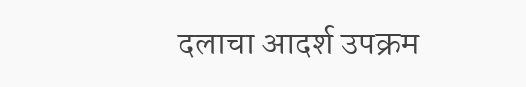दलाचा आदर्श उपक्रम